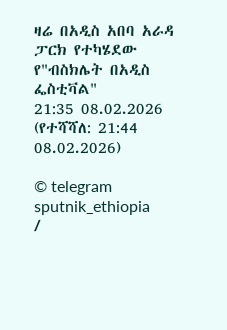ዛሬ በአዲስ አበባ አራዳ ፓርክ የተካሄደው የ"ብስክሌት በአዲስ ፌስቲቫል"
21:35 08.02.2026 (የተሻሻለ: 21:44 08.02.2026)

© telegram sputnik_ethiopia
/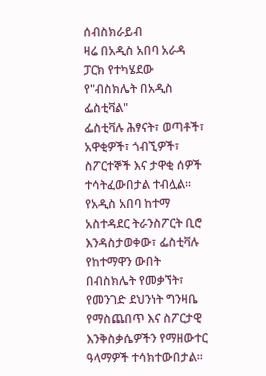ሰብስክራይብ
ዛሬ በአዲስ አበባ አራዳ ፓርክ የተካሄደው የ"ብስክሌት በአዲስ ፌስቲቫል"
ፌስቲቫሉ ሕፃናት፣ ወጣቶች፣ አዋቂዎች፣ ጎብኚዎች፣ ስፖርተኞች እና ታዋቂ ሰዎች ተሳትፈውበታል ተብሏል።
የአዲስ አበባ ከተማ አስተዳደር ትራንስፖርት ቢሮ እንዳስታወቀው፣ ፌስቲቫሉ የከተማዋን ውበት በብስክሌት የመቃኘት፣ የመንገድ ደህንነት ግንዛቤ የማስጨበጥ እና ስፖርታዊ እንቅስቃሴዎችን የማዘውተር ዓላማዎች ተሳክተውበታል፡፡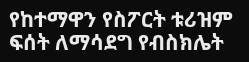የከተማዋን የስፖርት ቱሪዝም ፍሰት ለማሳደግ የብስክሌት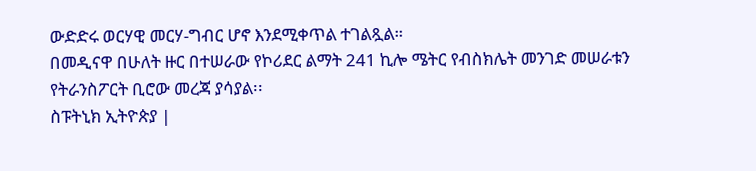ውድድሩ ወርሃዊ መርሃ-ግብር ሆኖ እንደሚቀጥል ተገልጿል።
በመዲናዋ በሁለት ዙር በተሠራው የኮሪደር ልማት 241 ኪሎ ሜትር የብስክሌት መንገድ መሠራቱን የትራንስፖርት ቢሮው መረጃ ያሳያል፡፡
ስፑትኒክ ኢትዮጵያ |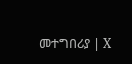መተግበሪያ | X